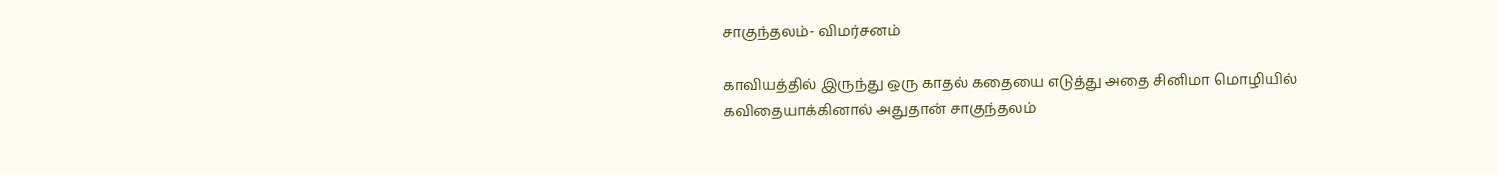சாகுந்தலம்- விமர்சனம்

காவியத்தில் இருந்து ஒரு காதல் கதையை எடுத்து அதை சினிமா மொழியில் கவிதையாக்கினால் அதுதான் சாகுந்தலம்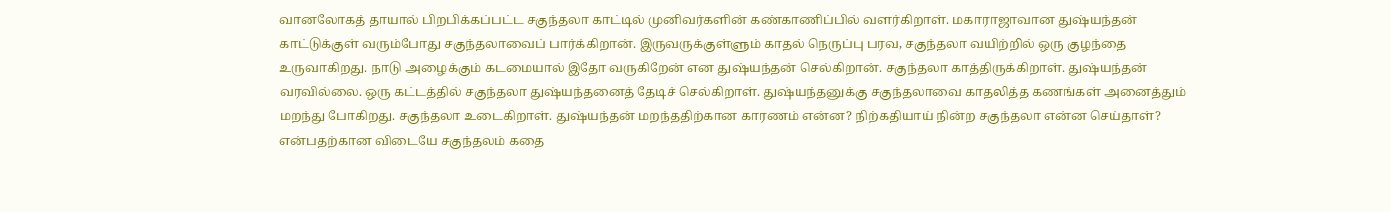வானலோகத் தாயால் பிறபிக்கப்பட்ட சகுந்தலா காட்டில் முனிவர்களின் கண்காணிப்பில் வளர்கிறாள். மகாராஜாவான துஷ்யந்தன் காட்டுக்குள் வரும்போது சகுந்தலாவைப் பார்க்கிறான். இருவருக்குள்ளும் காதல் நெருப்பு பரவ, சகுந்தலா வயிற்றில் ஒரு குழந்தை உருவாகிறது. நாடு அழைக்கும் கடமையால் இதோ வருகிறேன் என துஷ்யந்தன் செல்கிறான். சகுந்தலா காத்திருக்கிறாள். துஷ்யந்தன் வரவில்லை. ஒரு கட்டத்தில் சகுந்தலா துஷ்யந்தனைத் தேடிச் செல்கிறாள். துஷ்யந்தனுக்கு சகுந்தலாவை காதலித்த கணங்கள் அனைத்தும் மறந்து போகிறது. சகுந்தலா உடைகிறாள். துஷ்யந்தன் மறந்ததிற்கான காரணம் என்ன? நிற்கதியாய் நின்ற சகுந்தலா என்ன செய்தாள்? என்பதற்கான விடையே சகுந்தலம் கதை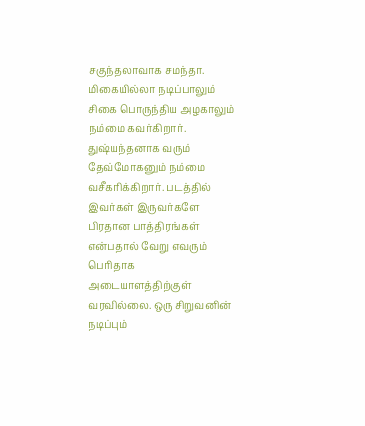சகுந்தலாவாக சமந்தா. மிகையில்லா நடிப்பாலும் சிகை பொருந்திய அழகாலும் நம்மை கவர்கிறார். துஷ்யந்தனாக வரும் தேவ்மோகனும் நம்மை வசீகரிக்கிறார். படத்தில் இவர்கள் இருவர்களே பிரதான பாத்திரங்கள் என்பதால் வேறு எவரும் பெரிதாக அடையாளத்திற்குள் வரவில்லை. ஒரு சிறுவனின் நடிப்பும்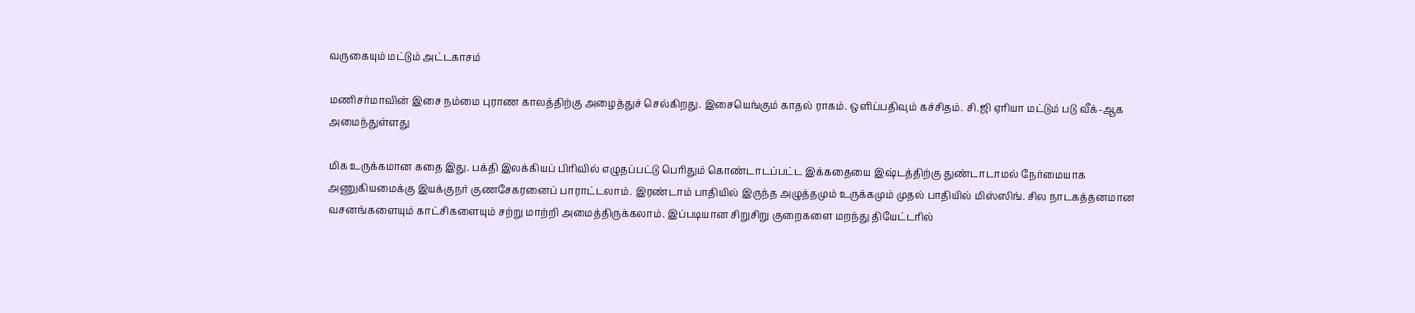வருகையும் மட்டும் அட்டகாசம்

மணிசர்மாவின் இசை நம்மை புராண காலத்திற்கு அழைத்துச் செல்கிறது. இசையெங்கும் காதல் ராகம். ஒளிப்பதிவும் கச்சிதம். சி.ஜி ஏரியா மட்டும் படு வீக்-ஆக அமைந்துள்ளது

மிக உருக்கமான கதை இது. பக்தி இலக்கியப் பிரிவில் எழுதப்பட்டு பெரிதும் கொண்டாடப்பட்ட இக்கதையை இஷ்டத்திற்கு துண்டாடாமல் நேர்மையாக அணுகியமைக்கு இயக்குநர் குணசேகரனைப் பாராட்டலாம். இரண்டாம் பாதியில் இருந்த அழுத்தமும் உருக்கமும் முதல் பாதியில் மிஸ்ஸிங். சில நாடகத்தனமான வசனங்களையும் காட்சிகளையும் சற்று மாற்றி அமைத்திருக்கலாம். இப்படியான சிறுசிறு குறைகளை மறந்து தியேட்டரில்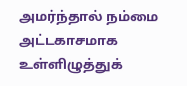அமர்ந்தால் நம்மை அட்டகாசமாக உள்ளிழுத்துக்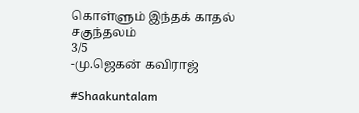கொள்ளும் இந்தக் காதல் சகுந்தலம்
3/5
-மு.ஜெகன் கவிராஜ்

#Shaakuntalam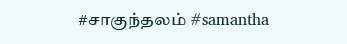#சாகுந்தலம் #samantha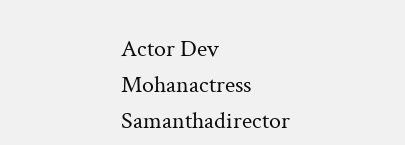Actor Dev Mohanactress Samanthadirector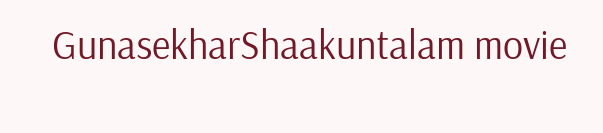GunasekharShaakuntalam movie